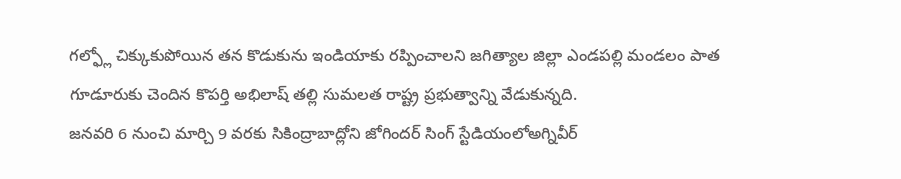గల్ఫ్లో చిక్కుకుపోయిన తన కొడుకును ఇండియాకు రప్పించాలని జగిత్యాల జిల్లా ఎండపల్లి మండలం పాత గూడూరుకు చెందిన కొపర్తి అభిలాష్ తల్లి సుమలత రాష్ట్ర ప్రభుత్వాన్ని వేడుకున్నది.
జనవరి 6 నుంచి మార్చి 9 వరకు సికింద్రాబాద్లోని జోగిందర్ సింగ్ స్టేడియంలోఅగ్నివీర్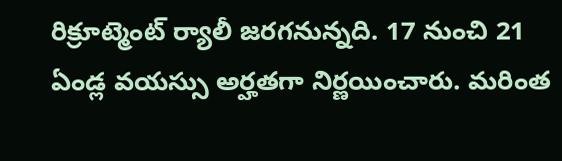రిక్రూట్మెంట్ ర్యాలీ జరగనున్నది. 17 నుంచి 21 ఏండ్ల వయస్సు అర్హతగా నిర్ణయించారు. మరింత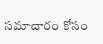సమాచారం కోసం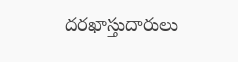దరఖాస్తుదారులు